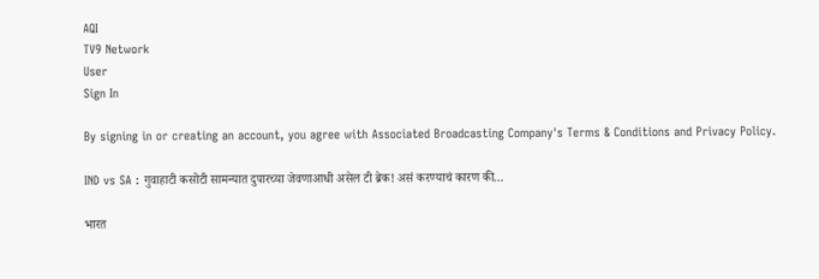AQI
TV9 Network
User
Sign In

By signing in or creating an account, you agree with Associated Broadcasting Company's Terms & Conditions and Privacy Policy.

IND vs SA : गुवाहाटी कसोटी सामन्यात दुपारच्या जेवणाआधी असेल टी ब्रेक! असं करण्याचं कारण की…

भारत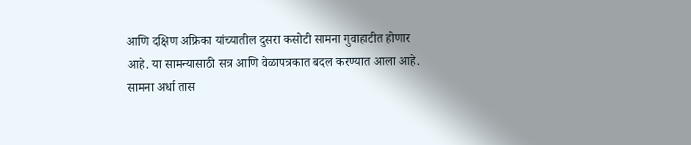आणि दक्षिण अफ्रिका यांच्यातील दुसरा कसोटी सामना गुवाहाटीत होणार आहे. या सामन्यासाठी सत्र आणि वेळापत्रकात बदल करण्यात आला आहे. सामना अर्धा तास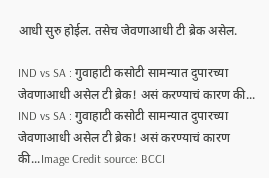आधी सुरु होईल. तसेच जेवणाआधी टी ब्रेक असेल.

IND vs SA : गुवाहाटी कसोटी सामन्यात दुपारच्या जेवणाआधी असेल टी ब्रेक! असं करण्याचं कारण की...
IND vs SA : गुवाहाटी कसोटी सामन्यात दुपारच्या जेवणाआधी असेल टी ब्रेक! असं करण्याचं कारण की...Image Credit source: BCCI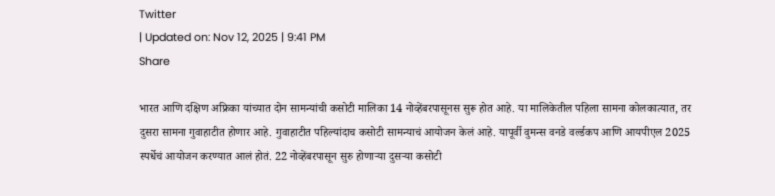Twitter
| Updated on: Nov 12, 2025 | 9:41 PM
Share

भारत आणि दक्षिण अफ्रिका यांच्यात दोन सामन्यांची कसोटी मालिका 14 नोव्हेंबरपासूनस सुरू होत आहे. या मालिकेतील पहिला सामना कोलकात्यात, तर दुसरा सामना गुवाहाटीत होणार आहे. गुवाहाटीत पहिल्यांदाच कसोटी सामन्याचं आयोजन केलं आहे. यापूर्वी वुमन्स वनडे वर्ल्डकप आणि आयपीएल 2025 स्पर्धेचं आयोजन करण्यात आलं होतं. 22 नोव्हेंबरपासून सुरु होणाऱ्या दुसऱ्या कसोटी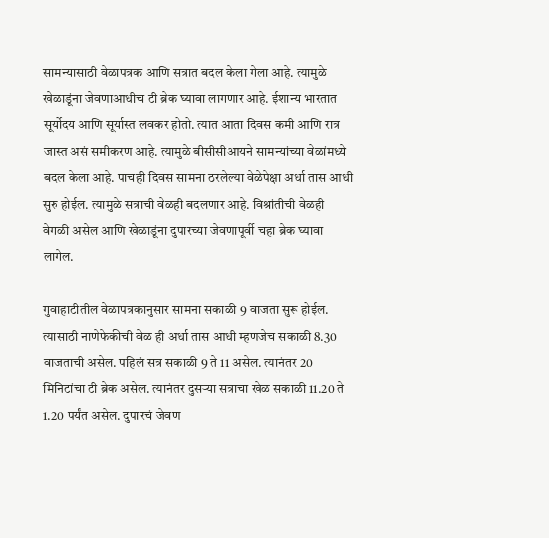सामन्यासाठी वेळापत्रक आणि सत्रात बदल केला गेला आहे. त्यामुळे खेळाडूंना जेवणाआधीच टी ब्रेक घ्यावा लागणार आहे. ईशान्य भारतात सूर्योदय आणि सूर्यास्त लवकर होतो. त्यात आता दिवस कमी आणि रात्र जास्त असं समीकरण आहे. त्यामुळे बीसीसीआयने सामन्यांच्या वेळांमध्ये बदल केला आहे. पाचही दिवस सामना ठरलेल्या वेळेपेक्षा अर्धा तास आधी सुरु होईल. त्यामुळे सत्राची वेळही बदलणार आहे. विश्रांतीची वेळही वेगळी असेल आणि खेळाडूंना दुपारच्या जेवणापूर्वी चहा ब्रेक घ्यावा लागेल.

गुवाहाटीतील वेळापत्रकानुसार सामना सकाळी 9 वाजता सुरू होईल. त्यासाठी नाणेफेकीची वेळ ही अर्धा तास आधी म्हणजेच सकाळी 8.30 वाजताची असेल. पहिलं सत्र सकाळी 9 ते 11 असेल. त्यानंतर 20 मिनिटांचा टी ब्रेक असेल. त्यानंतर दुसऱ्या सत्राचा खेळ सकाळी 11.20 ते 1.20 पर्यंत असेल. दुपारचं जेवण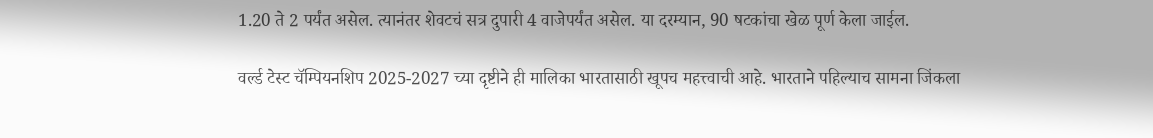1.20 ते 2 पर्यंत असेल. त्यानंतर शेवटचं सत्र दुपारी 4 वाजेपर्यंत असेल. या दरम्यान, 90 षटकांचा खेळ पूर्ण केला जाईल.

वर्ल्ड टेस्ट चॅम्पियनशिप 2025-2027 च्या दृष्टीने ही मालिका भारतासाठी खूपच महत्त्वाची आहे. भारताने पहिल्याच सामना जिंकला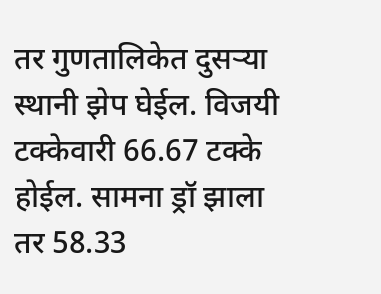तर गुणतालिकेत दुसऱ्या स्थानी झेप घेईल. विजयी टक्केवारी 66.67 टक्के होईल. सामना ड्रॉ झाला तर 58.33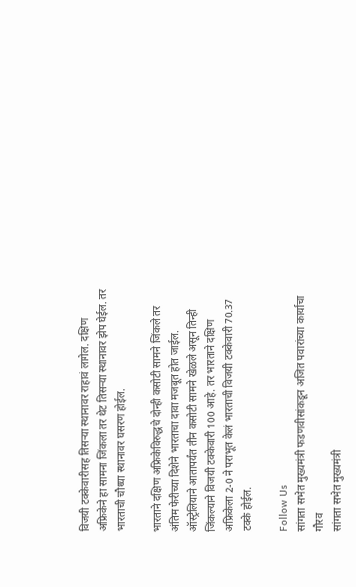विजयी टक्केवारीसह तिसऱ्या स्थानावर राहावं लागेल. दक्षिण अफ्रिकेने हा सामना जिंकला तर थेट तिसऱ्या स्थानावर झेप घेईल. तर भारताची चौथ्या स्थानावर घसरण होईल.

भारताने दक्षिण अफ्रिकेविरुद्धचे दोन्ही कसोटी सामने जिंकले तर अंतिम फेरीच्या दिशेने भारताचा दावा मजबूत होत जाईल. ऑस्ट्रेलियाने आतापर्यंत तीन कसोटी सामने खेळले असून तिन्ही जिंकल्याने विजयी टक्केवारी 100 आहे. तर भारताने दक्षिण अफ्रिकेला 2-0 ने पराभूत केलं भारताची विजयी टक्केवारी 70.37 टक्के होईल.

Follow Us
सांगता सभेत मुख्यमंत्री फडणवीसांकडून अजित पवारांच्या कार्याचा गौरव
सांगता सभेत मुख्यमंत्री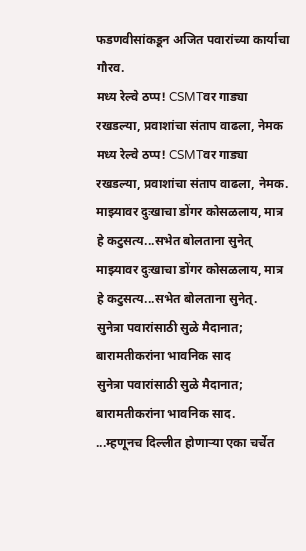फडणवीसांकडून अजित पवारांच्या कार्याचा गौरव.
मध्य रेल्वे ठप्प! CSMTवर गाड्या रखडल्या, प्रवाशांचा संताप वाढला, नेमक
मध्य रेल्वे ठप्प! CSMTवर गाड्या रखडल्या, प्रवाशांचा संताप वाढला, नेमक.
माझ्यावर दुःखाचा डोंगर कोसळलाय, मात्र हे कटुसत्य...सभेत बोलताना सुनेत्
माझ्यावर दुःखाचा डोंगर कोसळलाय, मात्र हे कटुसत्य...सभेत बोलताना सुनेत्.
सुनेत्रा पवारांसाठी सुळे मैदानात; बारामतीकरांना भावनिक साद
सुनेत्रा पवारांसाठी सुळे मैदानात; बारामतीकरांना भावनिक साद.
...म्हणूनच दिल्लीत होणाऱ्या एका चर्चेत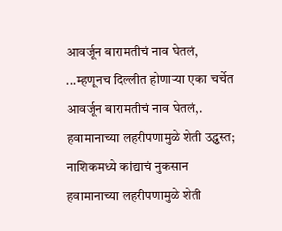आवर्जून बारामतीचं नाव घेतलं,
...म्हणूनच दिल्लीत होणाऱ्या एका चर्चेत आवर्जून बारामतीचं नाव घेतलं,.
हवामानाच्या लहरीपणामुळे शेती उद्ध्वस्त; नाशिकमध्ये कांद्याचं नुकसान
हवामानाच्या लहरीपणामुळे शेती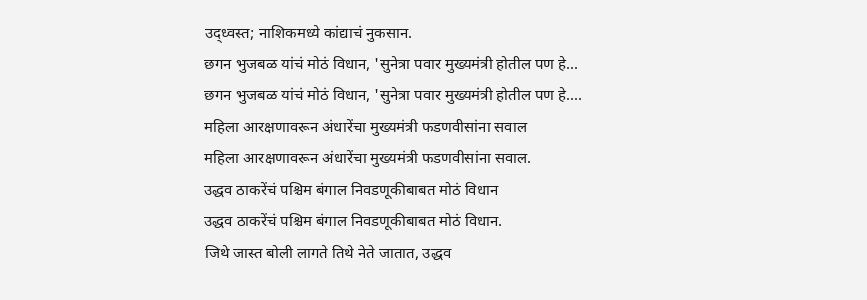उद्ध्वस्त; नाशिकमध्ये कांद्याचं नुकसान.
छगन भुजबळ यांचं मोठं विधान, 'सुनेत्रा पवार मुख्यमंत्री होतील पण हे...
छगन भुजबळ यांचं मोठं विधान, 'सुनेत्रा पवार मुख्यमंत्री होतील पण हे....
महिला आरक्षणावरून अंधारेंचा मुख्यमंत्री फडणवीसांना सवाल
महिला आरक्षणावरून अंधारेंचा मुख्यमंत्री फडणवीसांना सवाल.
उद्धव ठाकरेंचं पश्चिम बंगाल निवडणूकीबाबत मोठं विधान
उद्धव ठाकरेंचं पश्चिम बंगाल निवडणूकीबाबत मोठं विधान.
जिथे जास्त बोली लागते तिथे नेते जातात, उद्धव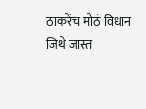ठाकरेंच मोठं विधान
जिथे जास्त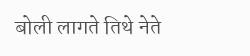बोली लागते तिथे नेते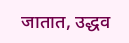जातात, उद्धव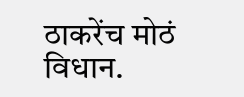ठाकरेंच मोठं विधान.